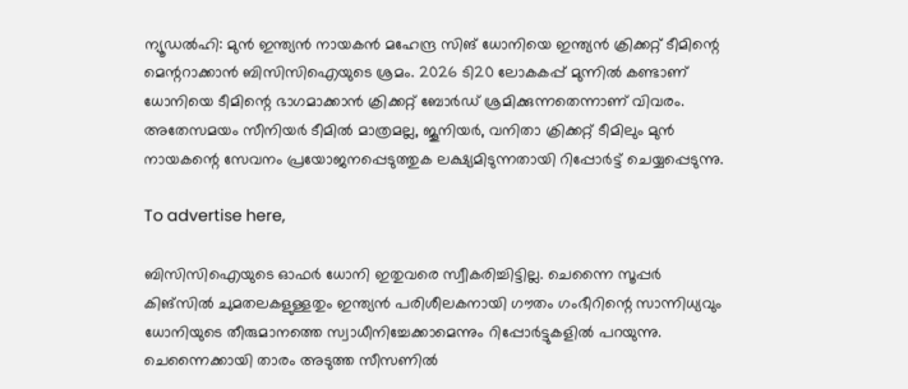ന്യൂഡല്‍ഹി: മുന്‍ ഇന്ത്യന്‍ നായകന്‍ മഹേന്ദ്ര സിങ് ധോനിയെ ഇന്ത്യന്‍ ക്രിക്കറ്റ് ടീമിന്റെ മെന്ററാക്കാന്‍ ബിസിസിഐയുടെ ശ്രമം. 2026 ടി20 ലോകകപ്പ് മുന്നില്‍ കണ്ടാണ്  ധോനിയെ ടീമിന്റെ ഭാഗമാക്കാന്‍ ക്രിക്കറ്റ് ബോര്‍ഡ് ശ്രമിക്കുന്നതെന്നാണ് വിവരം. അതേസമയം സീനിയര്‍ ടീമില്‍ മാത്രമല്ല, ജൂനിയര്‍, വനിതാ ക്രിക്കറ്റ് ടീമിലും മുന്‍ നായകന്റെ സേവനം പ്രയോജനപ്പെടുത്തുക ലക്ഷ്യമിടുന്നതായി റിപ്പോര്‍ട്ട് ചെയ്യപ്പെടുന്നു.

To advertise here,

ബിസിസിഐയുടെ ഓഫര്‍ ധോനി ഇതുവരെ സ്വീകരിച്ചിട്ടില്ല. ചെന്നൈ സൂപ്പര്‍ കിങ്‌സില്‍ ചുമതലകളുള്ളതും ഇന്ത്യന്‍ പരിശീലകനായി ഗൗതം ഗംഭീറിന്റെ സാന്നിധ്യവും ധോനിയുടെ തീരുമാനത്തെ സ്വാധീനിച്ചേക്കാമെന്നും റിപ്പോര്‍ട്ടുകളില്‍ പറയുന്നു. ചെന്നൈക്കായി താരം അടുത്ത സീസണില്‍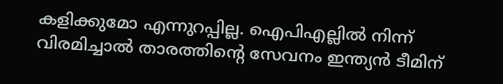കളിക്കുമോ എന്നുറപ്പില്ല. ഐപിഎല്ലില്‍ നിന്ന് വിരമിച്ചാല്‍ താരത്തിന്റെ സേവനം ഇന്ത്യന്‍ ടീമിന്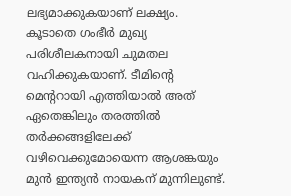ലഭ്യമാക്കുകയാണ് ലക്ഷ്യം. കൂടാതെ ഗംഭീര്‍ മുഖ്യ പരിശീലകനായി ചുമതല വഹിക്കുകയാണ്. ടീമിന്റെ മെന്ററായി എത്തിയാല്‍ അത് ഏതെങ്കിലും തരത്തില്‍ തര്‍ക്കങ്ങളിലേക്ക് വഴിവെക്കുമോയെന്ന ആശങ്കയും മുന്‍ ഇന്ത്യന്‍ നായകന് മുന്നിലുണ്ട്.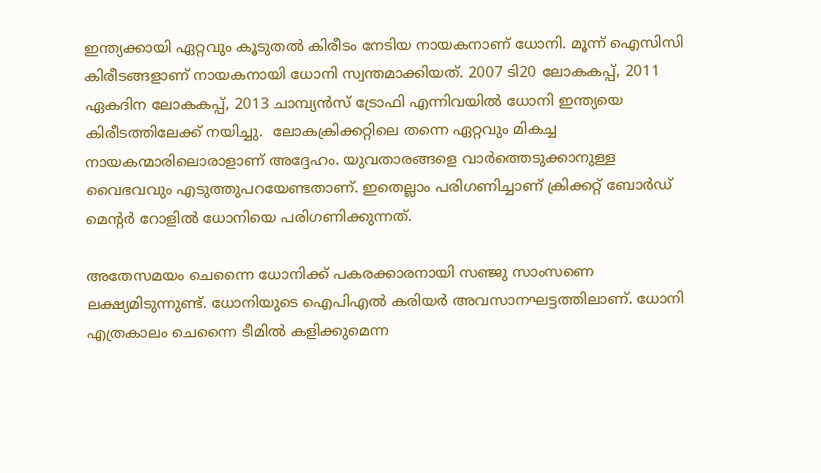ഇന്ത്യക്കായി ഏറ്റവും കൂടുതല്‍ കിരീടം നേടിയ നായകനാണ് ധോനി. മൂന്ന് ഐസിസി കിരീടങ്ങളാണ് നായകനായി ധോനി സ്വന്തമാക്കിയത്. 2007 ടി20 ലോകകപ്പ്, 2011 ഏകദിന ലോകകപ്പ്, 2013 ചാമ്പ്യന്‍സ് ട്രോഫി എന്നിവയില്‍ ധോനി ഇന്ത്യയെ കിരീടത്തിലേക്ക് നയിച്ചു.  ലോകക്രിക്കറ്റിലെ തന്നെ ഏറ്റവും മികച്ച നായകന്മാരിലൊരാളാണ് അദ്ദേഹം. യുവതാരങ്ങളെ വാര്‍ത്തെടുക്കാനുള്ള വൈഭവവും എടുത്തുപറയേണ്ടതാണ്. ഇതെല്ലാം പരിഗണിച്ചാണ് ക്രിക്കറ്റ് ബോര്‍ഡ് മെന്റര്‍ റോളില്‍ ധോനിയെ പരിഗണിക്കുന്നത്.

അതേസമയം ചെന്നൈ ധോനിക്ക് പകരക്കാരനായി സഞ്ജു സാംസണെ ലക്ഷ്യമിടുന്നുണ്ട്. ധോനിയുടെ ഐപിഎല്‍ കരിയര്‍ അവസാനഘട്ടത്തിലാണ്. ധോനി എത്രകാലം ചെന്നൈ ടീമില്‍ കളിക്കുമെന്ന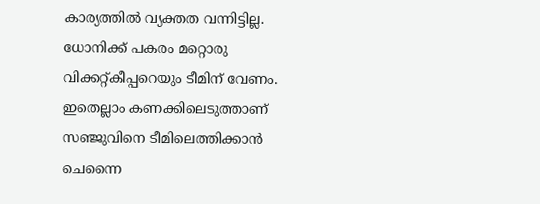കാര്യത്തില്‍ വ്യക്തത വന്നിട്ടില്ല. ധോനിക്ക് പകരം മറ്റൊരു വിക്കറ്റ്കീപ്പറെയും ടീമിന് വേണം. ഇതെല്ലാം കണക്കിലെടുത്താണ് സഞ്ജുവിനെ ടീമിലെത്തിക്കാന്‍ ചെന്നൈ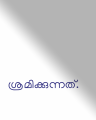ശ്രമിക്കുന്നത്.